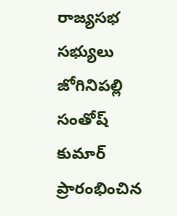రాజ్యసభ సభ్యులు జోగినిపల్లి సంతోష్ కుమార్ ప్రారంభించిన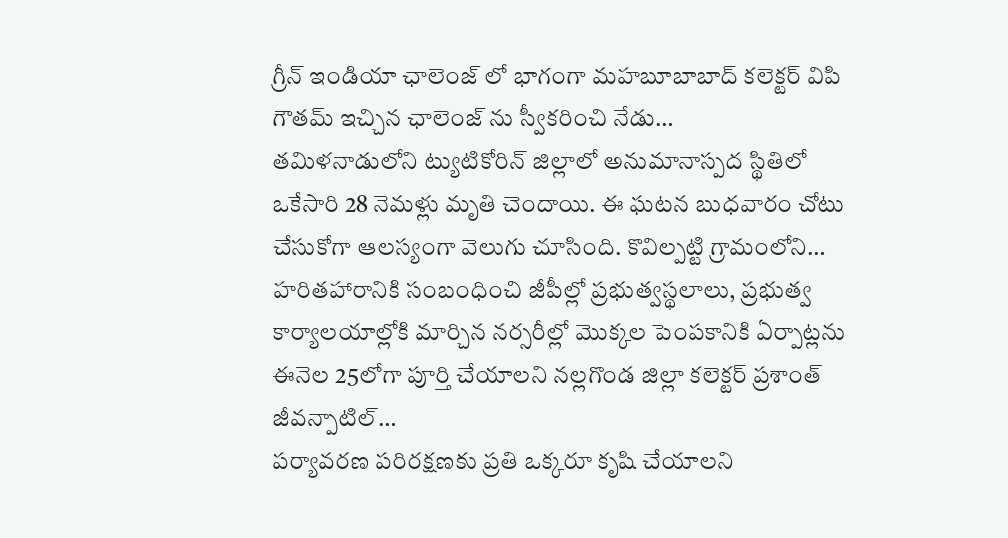గ్రీన్ ఇండియా ఛాలెంజ్ లో భాగంగా మహబూబాబాద్ కలెక్టర్ విపి గౌతమ్ ఇచ్చిన ఛాలెంజ్ ను స్వీకరించి నేడు…
తమిళనాడులోని ట్యుటికోరిన్ జిల్లాలో అనుమానాస్పద స్థితిలో ఒకేసారి 28 నెమళ్లు మృతి చెందాయి. ఈ ఘటన బుధవారం చోటు చేసుకోగా ఆలస్యంగా వెలుగు చూసింది. కొవిల్పట్టి గ్రామంలోని…
హరితహారానికి సంబంధించి జీపీల్లో ప్రభుత్వస్థలాలు, ప్రభుత్వ కార్యాలయాల్లోకి మార్చిన నర్సరీల్లో మొక్కల పెంపకానికి ఏర్పాట్లను ఈనెల 25లోగా పూర్తి చేయాలని నల్లగొండ జిల్లా కలెక్టర్ ప్రశాంత్ జీవన్పాటిల్…
పర్యావరణ పరిరక్షణకు ప్రతి ఒక్కరూ కృషి చేయాలని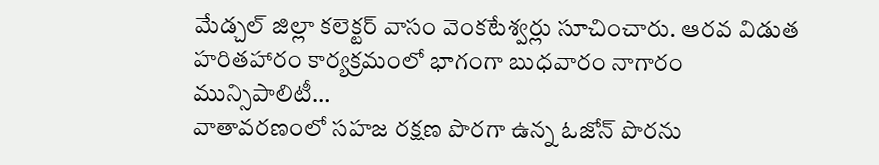మేడ్చల్ జిల్లా కలెక్టర్ వాసం వెంకటేశ్వర్లు సూచించారు. ఆరవ విడుత హరితహారం కార్యక్రమంలో భాగంగా బుధవారం నాగారం మున్సిపాలిటీ…
వాతావరణంలో సహజ రక్షణ పొరగా ఉన్న ఓజోన్ పొరను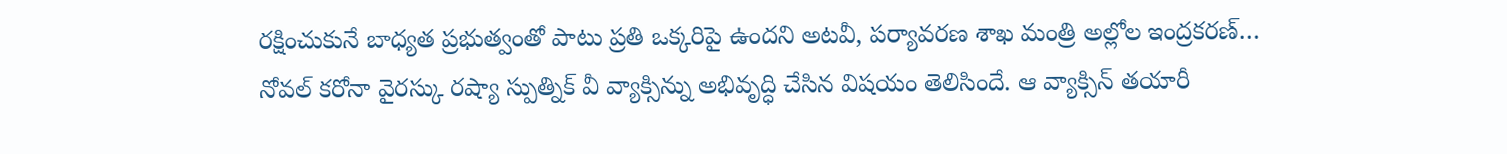రక్షించుకునే బాధ్యత ప్రభుత్వంతో పాటు ప్రతి ఒక్కరిపై ఉందని అటవీ, పర్యావరణ శాఖ మంత్రి అల్లోల ఇంద్రకరణ్…
నోవల్ కరోనా వైరస్కు రష్యా స్పుత్నిక్ వీ వ్యాక్సిన్ను అభివృద్ధి చేసిన విషయం తెలిసిందే. ఆ వ్యాక్సిన్ తయారీ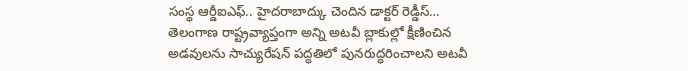సంస్థ ఆర్డీఐఎఫ్.. హైదరాబాద్కు చెందిన డాక్టర్ రెడ్డీస్…
తెలంగాణ రాష్ట్రవ్యాప్తంగా అన్ని అటవీ బ్లాకుల్లో క్షీణించిన అడవులను సాచ్యురేషన్ పద్ధతిలో పునరుద్ధరించాలని అటవీ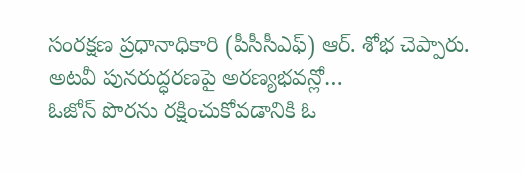సంరక్షణ ప్రధానాధికారి (పీసీసీఎఫ్) ఆర్. శోభ చెప్పారు. అటవీ పునరుద్ధరణపై అరణ్యభవన్లో…
ఓజోన్ పొరను రక్షించుకోవడానికి ఓ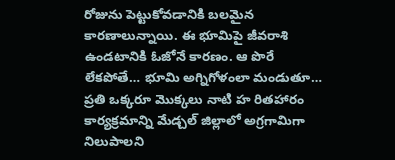రోజును పెట్టుకోవడానికి బలమైన కారణాలున్నాయి. ఈ భూమిపై జీవరాశి ఉండటానికి ఓజోనే కారణం. ఆ పొరే లేకపోతే… భూమి అగ్నిగోళంలా మండుతూ…
ప్రతి ఒక్కరూ మొక్కలు నాటి హ రితహారం కార్యక్రమాన్ని మేడ్చల్ జిల్లాలో అగ్రగామిగా నిలుపాలని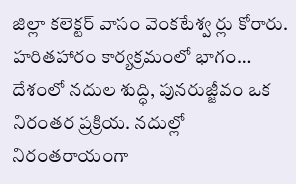జిల్లా కలెక్టర్ వాసం వెంకటేశ్వ ర్లు కోరారు. హరితహారం కార్యక్రమంలో భాగం…
దేశంలో నదుల శుద్ధి, పునరుజ్జీవం ఒక నిరంతర ప్రక్రియ. నదుల్లో నిరంతరాయంగా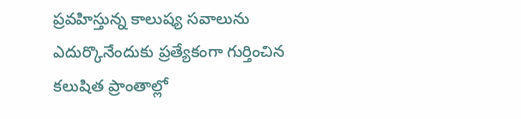ప్రవహిస్తున్న కాలుష్య సవాలును ఎదుర్కొనేందుకు ప్రత్యేకంగా గుర్తించిన కలుషిత ప్రాంతాల్లో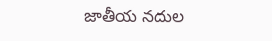జాతీయ నదుల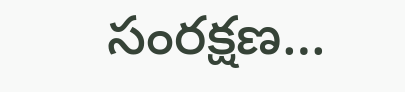సంరక్షణ…